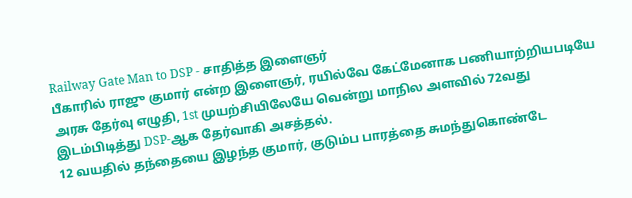Railway Gate Man to DSP - சாதித்த இளைஞர்
பீகாரில் ராஜு குமார் என்ற இளைஞர், ரயில்வே கேட்மேனாக பணியாற்றியபடியே அரசு தேர்வு எழுதி, 1st முயற்சியிலேயே வென்று மாநில அளவில் 72வது இடம்பிடித்து DSP-ஆக தேர்வாகி அசத்தல்.
12 வயதில் தந்தையை இழந்த குமார், குடும்ப பாரத்தை சுமந்துகொண்டே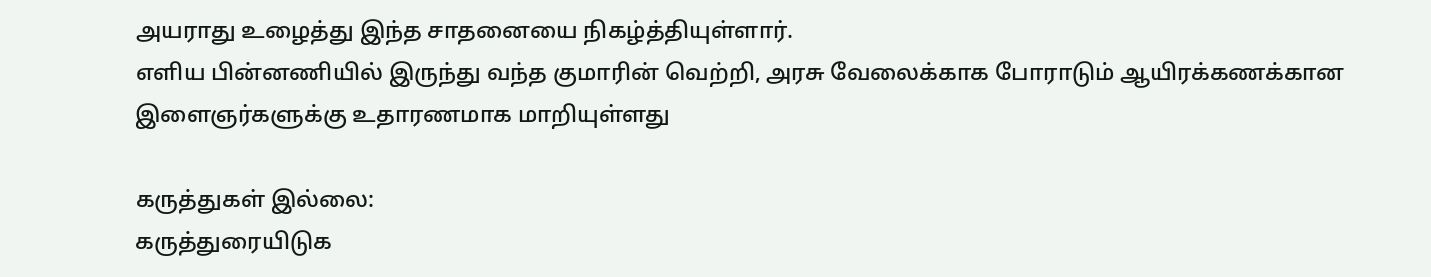அயராது உழைத்து இந்த சாதனையை நிகழ்த்தியுள்ளார்.
எளிய பின்னணியில் இருந்து வந்த குமாரின் வெற்றி, அரசு வேலைக்காக போராடும் ஆயிரக்கணக்கான இளைஞர்களுக்கு உதாரணமாக மாறியுள்ளது

கருத்துகள் இல்லை:
கருத்துரையிடுக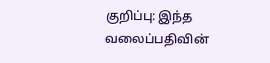குறிப்பு: இந்த வலைப்பதிவின்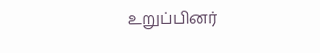உறுப்பினர்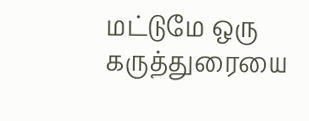மட்டுமே ஒரு கருத்துரையை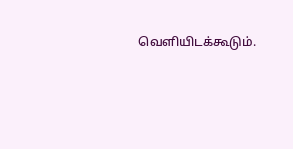வெளியிடக்கூடும்.